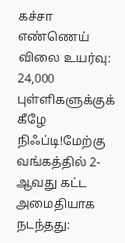கச்சா எண்ணெய் விலை உயர்வு: 24,000 புள்ளிகளுக்குக் கீழே நிஃப்டி!மேற்கு வங்கத்தில் 2-ஆவது கட்ட அமைதியாக நடந்தது: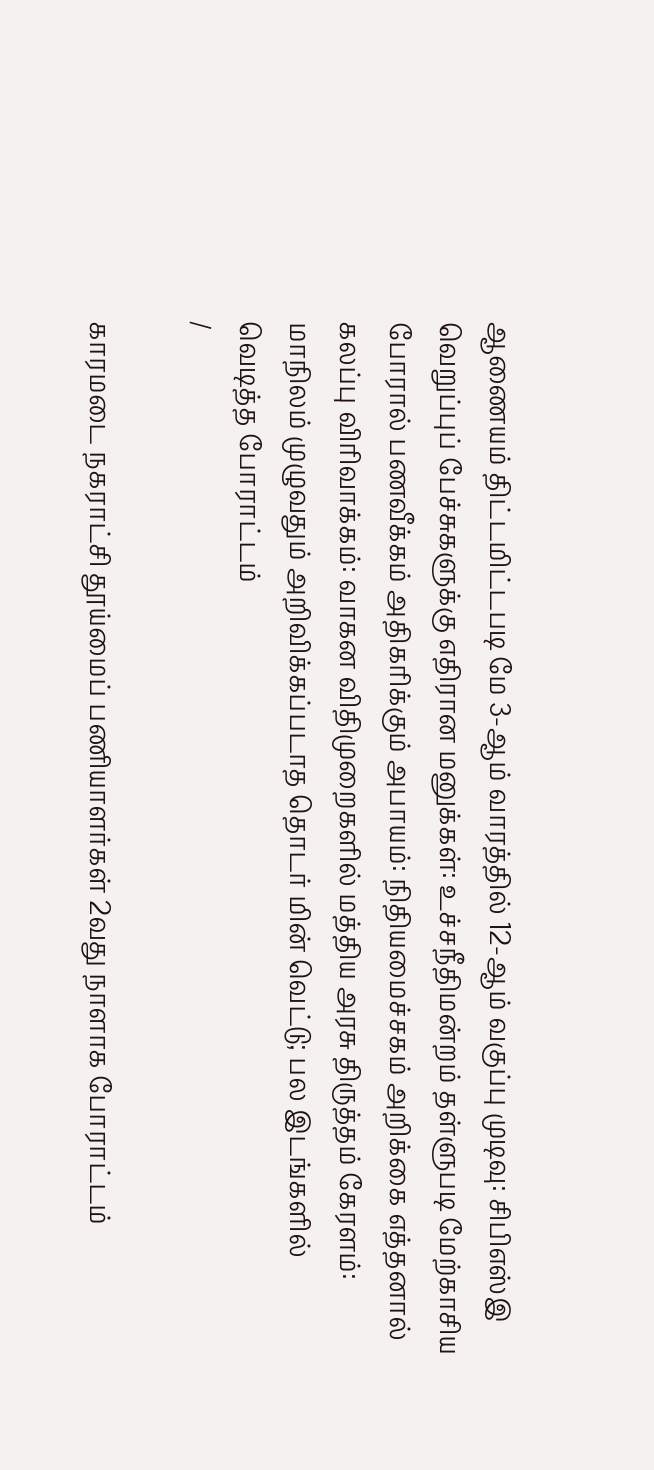ஆணையம் திட்டமிட்டபடி மே 3-ஆம் வாரத்தில் 12-ஆம் வகுப்பு முடிவு: சிபிஎஸ்இ வெறுப்புப் பேச்சுகளுக்கு எதிரான மனுக்கள்: உச்சநீதிமன்றம் தள்ளுபடி மேற்காசிய போரால் பணவீக்கம் அதிகரிக்கும் அபாயம்: நிதியமைச்சகம் அறிக்கை எத்தனால் கலப்பு விரிவாக்கம்: வாகன விதிமுறைகளில் மத்திய அரசு திருத்தம் கேரளம்: மாநிலம் முழுவதும் அறிவிக்கப்படாத தொடர் மின் வெட்டு; பல இடங்களில் வெடித்த போராட்டம்
/

காரமடை நகராட்சி தூய்மைப் பணியாளர்கள் 2வது நாளாக போராட்டம்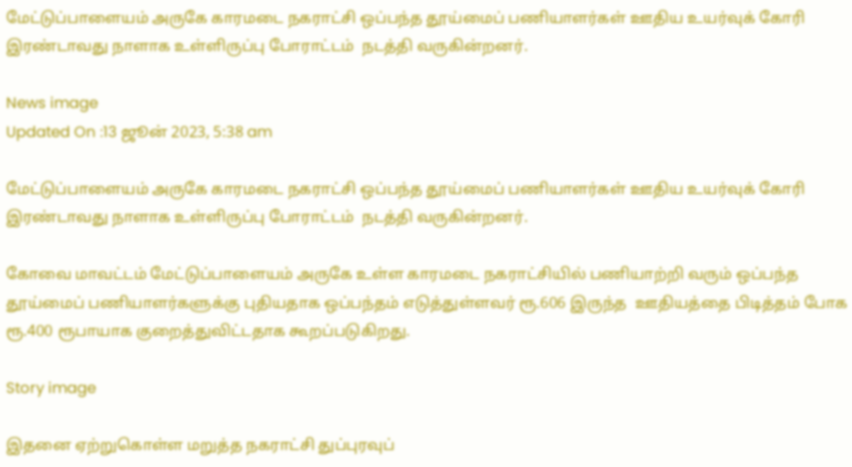மேட்டுப்பாளையம் அருகே காரமடை நகராட்சி ஒப்பந்த தூய்மைப் பணியாளர்கள் ஊதிய உயர்வுக் கோரி இரண்டாவது நாளாக உள்ளிருப்பு போராட்டம்  நடத்தி வருகின்றனர்.

News image
Updated On :13 ஜூன் 2023, 5:38 am

மேட்டுப்பாளையம் அருகே காரமடை நகராட்சி ஒப்பந்த தூய்மைப் பணியாளர்கள் ஊதிய உயர்வுக் கோரி இரண்டாவது நாளாக உள்ளிருப்பு போராட்டம்  நடத்தி வருகின்றனர்.

கோவை மாவட்டம் மேட்டுப்பாளையம் அருகே உள்ள காரமடை நகராட்சியில் பணியாற்றி வரும் ஒப்பந்த தூய்மைப் பணியாளர்களுக்கு புதியதாக ஒப்பந்தம் எடுத்துள்ளவர் ரூ.606 இருந்த  ஊதியத்தை பிடித்தம் போக ரூ.400 ரூபாயாக குறைத்துவிட்டதாக கூறப்படுகிறது.

Story image

இதனை ஏற்றுகொள்ள மறுத்த நகராட்சி துப்புரவுப்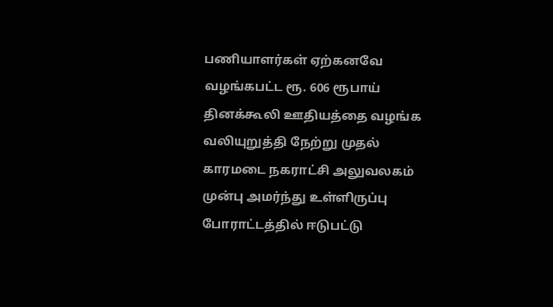பணியாளர்கள் ஏற்கனவே வழங்கபட்ட ரூ. 606 ரூபாய் தினக்கூலி ஊதியத்தை வழங்க வலியுறுத்தி நேற்று முதல் காரமடை நகராட்சி அலுவலகம் முன்பு அமர்ந்து உள்ளிருப்பு போராட்டத்தில் ஈடுபட்டு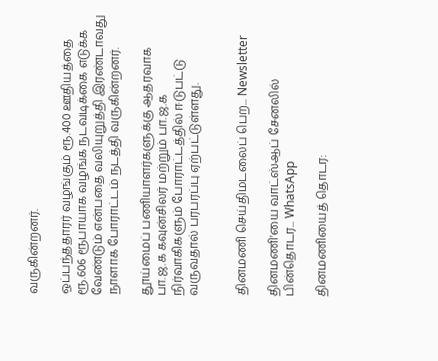வருகின்றனர்.

ஒப்பந்ததாரர் வழங்கும் ரூ.400 ஊதியத்தை ரூ.606 ரூபாயாக வழங்க நடவடிக்கை எடுக்க வேண்டும் என்பதை வலியுறுத்தி இரண்டாவது நாளாக போராட்டம் நடத்தி வருகின்றனர்.

தூய்மைப் பணியாளர்களுக்கு ஆதரவாக பா.ஜ.க கவுன்சிலர் மற்றும் பா.ஜ.க நிர்வாகிகளும் போராட்டத்தில் ஈடுபட்டு வருவதால் பரபரப்பு ஏற்பட்டுள்ளது.


தினமணி செய்திமடலைப் பெற... Newsletter

தினமணி'யை வாட்ஸ்ஆப் சேனலில் பின்தொடர... WhatsApp

தினமணியைத் தொடர: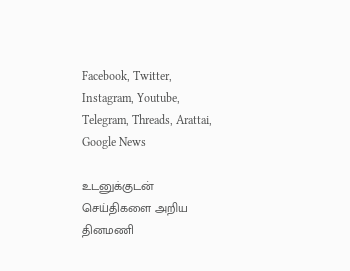Facebook, Twitter, Instagram, Youtube, Telegram, Threads, Arattai, Google News

உடனுக்குடன் செய்திகளை அறிய தினமணி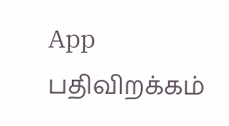App பதிவிறக்கம்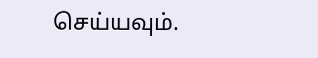செய்யவும்.